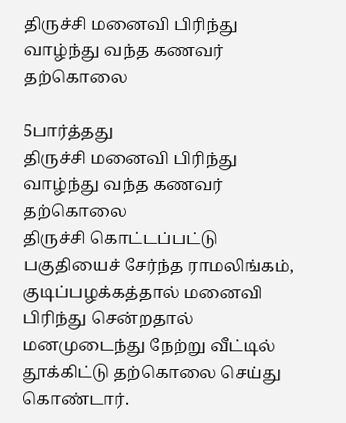திருச்சி மனைவி பிரிந்து வாழ்ந்து வந்த கணவர் தற்கொலை

5பார்த்தது
திருச்சி மனைவி பிரிந்து வாழ்ந்து வந்த கணவர் தற்கொலை
திருச்சி கொட்டப்பட்டு பகுதியைச் சேர்ந்த ராமலிங்கம், குடிப்பழக்கத்தால் மனைவி பிரிந்து சென்றதால் மனமுடைந்து நேற்று வீட்டில் தூக்கிட்டு தற்கொலை செய்து கொண்டார்.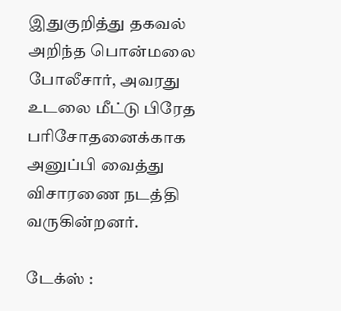இதுகுறித்து தகவல் அறிந்த பொன்மலை போலீசார், அவரது உடலை மீட்டு பிரேத பரிசோதனைக்காக அனுப்பி வைத்து விசாரணை நடத்தி வருகின்றனர்.

டேக்ஸ் :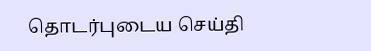தொடர்புடைய செய்தி